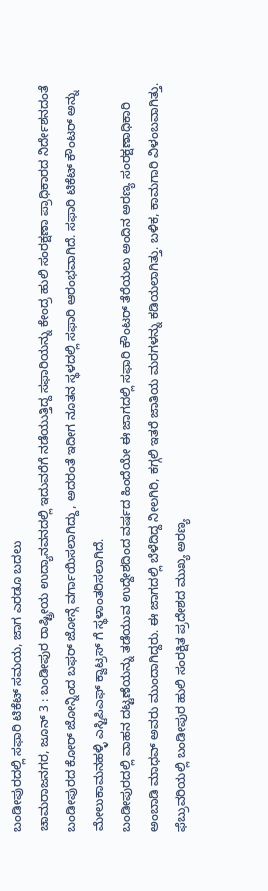ಬಂಡೀಪುರದಲ್ಲಿ ಸಫಾರಿ ಟಿಕೆಟ್ ಸಮಯ, ಜಾಗ ಎರಡೂ ಬದಲು
ಚಾಮರಾಜನಗರ, ಜೂನ್ 3 : ಬಂಡೀಪುರ ರಾಷ್ಟ್ರೀಯ ಉದ್ಯಾನವನದಲ್ಲಿ ಇದುವರೆಗೆ ನಡೆಯುತ್ತಿದ್ದ ಸಫಾರಿಯನ್ನು ಕೇಂದ್ರ ಹುಲಿ ಸಂರಕ್ಷಣಾ ಪ್ರಾಧಿಕಾರದ ನಿರ್ದೇಶನದಂತೆ ಬಂಡೀಪುರದ ಕೋರ್ ಜೋನ್ನಿಂದ ಬಫರ್ ಜೋನ್ಗೆ ವರ್ಗಾಯಿಸಲಾಗಿದ್ದು, ಅದರಂತೆ ಇದೀಗ ನೂತನ ಸ್ಥಳದಲ್ಲಿ ಸಫಾರಿ ಆರಂಭವಾಗಿದೆ. ಸಫಾರಿ ಟಿಕೆಟ್ ಕೌಂಟರ್ ಅನ್ನು ಮೇಲುಕಾಮನಹಳ್ಳಿ ಎಸ್ಟಿಪಿಎಫ್ ಕ್ವಾಟ್ರಸ್ ಗೆ ಸ್ಥಳಾಂತರಿಸಲಾಗಿದೆ.
ಬಂಡೀಪುರದಲ್ಲಿ ವಾಹನ ದಟ್ಟಣೆಯನ್ನು ತಡೆಯುವ ಉದ್ದೇಶದಿಂದ ವರ್ಷದ ಹಿಂದೆಯೇ ಈ ಜಾಗದಲ್ಲಿ ಸಫಾರಿ ಕೌಂಟರ್ ತೆರೆಯಲು ಅಂದಿನ ಅರಣ್ಯ ಸಂರಕ್ಷಣಾಧಿಕಾರಿ ಅಂಬಾಡಿ ಮಾಧವ್ ಅವರು ಮುಂದಾಗಿದ್ದರು. ಈ ಜಾಗದಲ್ಲಿ ಬೆಳೆದಿದ್ದ ನೀಲಗಿರಿ, ಕಗ್ಗಲಿ ಇತರೆ ಜಾತಿಯ ಮರಗಳನ್ನು ಕಡಿಯಲಾಗಿತ್ತು. ಬಳಿಕ, ಕಾಮಗಾರಿ ವಿಳಂಬವಾಗಿತ್ತು. ಫೆಬ್ರುವರಿಯಲ್ಲಿ ಬಂಡೀಪುರ ಹುಲಿ ಸಂರಕ್ಷಿತ ಪ್ರದೇಶದ ಮುಖ್ಯ ಅರಣ್ಯ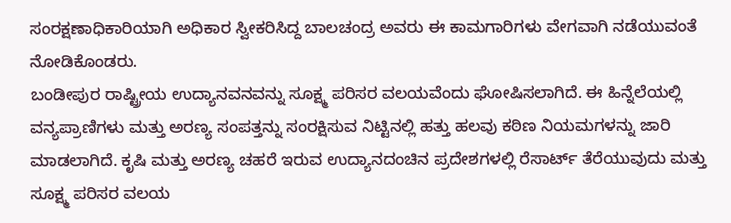ಸಂರಕ್ಷಣಾಧಿಕಾರಿಯಾಗಿ ಅಧಿಕಾರ ಸ್ವೀಕರಿಸಿದ್ದ ಬಾಲಚಂದ್ರ ಅವರು ಈ ಕಾಮಗಾರಿಗಳು ವೇಗವಾಗಿ ನಡೆಯುವಂತೆ ನೋಡಿಕೊಂಡರು.
ಬಂಡೀಪುರ ರಾಷ್ಟ್ರೀಯ ಉದ್ಯಾನವನವನ್ನು ಸೂಕ್ಷ್ಮ ಪರಿಸರ ವಲಯವೆಂದು ಘೋಷಿಸಲಾಗಿದೆ. ಈ ಹಿನ್ನೆಲೆಯಲ್ಲಿ ವನ್ಯಪ್ರಾಣಿಗಳು ಮತ್ತು ಅರಣ್ಯ ಸಂಪತ್ತನ್ನು ಸಂರಕ್ಷಿಸುವ ನಿಟ್ಟಿನಲ್ಲಿ ಹತ್ತು ಹಲವು ಕಠಿಣ ನಿಯಮಗಳನ್ನು ಜಾರಿ ಮಾಡಲಾಗಿದೆ. ಕೃಷಿ ಮತ್ತು ಅರಣ್ಯ ಚಹರೆ ಇರುವ ಉದ್ಯಾನದಂಚಿನ ಪ್ರದೇಶಗಳಲ್ಲಿ ರೆಸಾರ್ಟ್ ತೆರೆಯುವುದು ಮತ್ತು ಸೂಕ್ಷ್ಮ ಪರಿಸರ ವಲಯ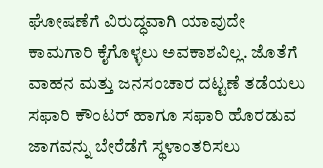ಘೋಷಣೆಗೆ ವಿರುದ್ಧವಾಗಿ ಯಾವುದೇ ಕಾಮಗಾರಿ ಕೈಗೊಳ್ಳಲು ಅವಕಾಶವಿಲ್ಲ. ಜೊತೆಗೆ ವಾಹನ ಮತ್ತು ಜನಸಂಚಾರ ದಟ್ಟಣೆ ತಡೆಯಲು ಸಫಾರಿ ಕೌಂಟರ್ ಹಾಗೂ ಸಫಾರಿ ಹೊರಡುವ ಜಾಗವನ್ನು ಬೇರೆಡೆಗೆ ಸ್ಥಳಾಂತರಿಸಲು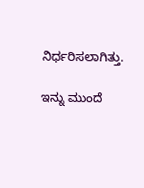ನಿರ್ಧರಿಸಲಾಗಿತ್ತು.

ಇನ್ನು ಮುಂದೆ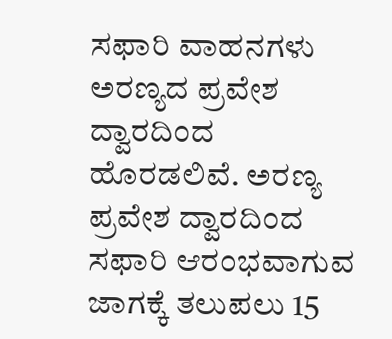ಸಫಾರಿ ವಾಹನಗಳು ಅರಣ್ಯದ ಪ್ರವೇಶ ದ್ವಾರದಿಂದ ಹೊರಡಲಿವೆ. ಅರಣ್ಯ ಪ್ರವೇಶ ದ್ವಾರದಿಂದ ಸಫಾರಿ ಆರಂಭವಾಗುವ ಜಾಗಕ್ಕೆ ತಲುಪಲು 15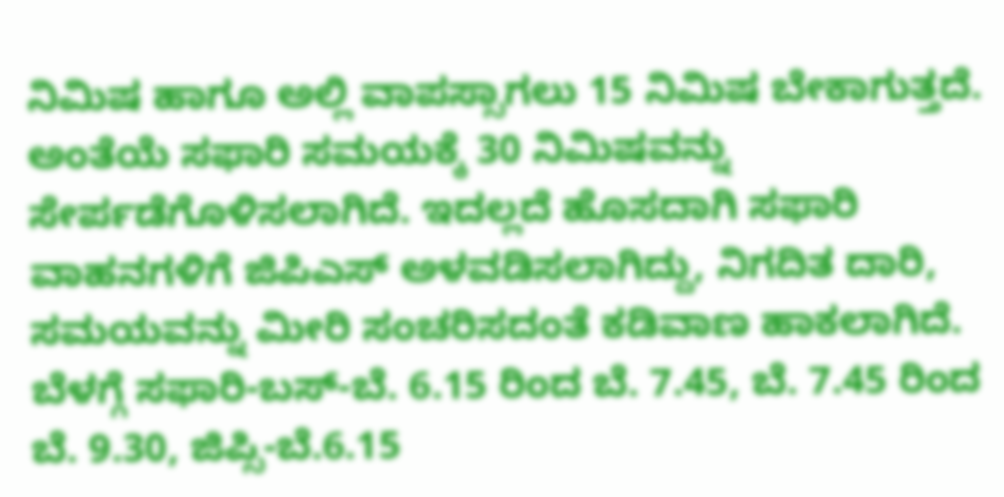ನಿಮಿಷ ಹಾಗೂ ಅಲ್ಲಿ ವಾಪಸ್ಸಾಗಲು 15 ನಿಮಿಷ ಬೇಕಾಗುತ್ತದೆ. ಅಂತೆಯೆ ಸಫಾರಿ ಸಮಯಕ್ಕೆ 30 ನಿಮಿಷವನ್ನು ಸೇರ್ಪಡೆಗೊಳಿಸಲಾಗಿದೆ. ಇದಲ್ಲದೆ ಹೊಸದಾಗಿ ಸಫಾರಿ ವಾಹನಗಳಿಗೆ ಜಿಪಿಎಸ್ ಅಳವಡಿಸಲಾಗಿದ್ದು, ನಿಗದಿತ ದಾರಿ, ಸಮಯವನ್ನು ಮೀರಿ ಸಂಚರಿಸದಂತೆ ಕಡಿವಾಣ ಹಾಕಲಾಗಿದೆ.
ಬೆಳಗ್ಗೆ ಸಫಾರಿ-ಬಸ್-ಬೆ. 6.15 ರಿಂದ ಬೆ. 7.45, ಬೆ. 7.45 ರಿಂದ ಬೆ. 9.30, ಜಿಪ್ಸಿ-ಬೆ.6.15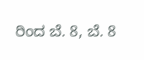ರಿಂದ ಬೆ. 8, ಬೆ. 8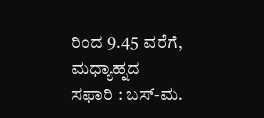ರಿಂದ 9.45 ವರೆಗೆ, ಮಧ್ಯಾಹ್ನದ ಸಫಾರಿ : ಬಸ್-ಮ.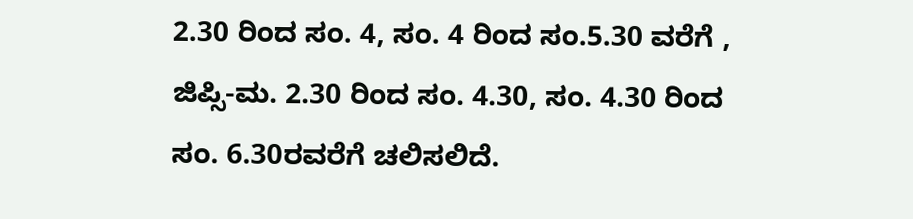2.30 ರಿಂದ ಸಂ. 4, ಸಂ. 4 ರಿಂದ ಸಂ.5.30 ವರೆಗೆ , ಜಿಪ್ಸಿ-ಮ. 2.30 ರಿಂದ ಸಂ. 4.30, ಸಂ. 4.30 ರಿಂದ ಸಂ. 6.30ರವರೆಗೆ ಚಲಿಸಲಿದೆ.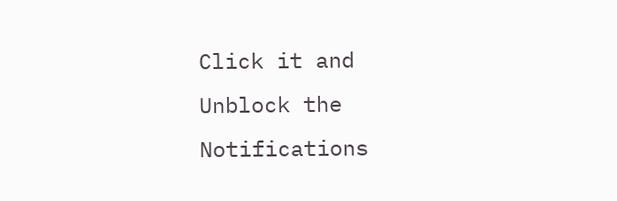Click it and Unblock the Notifications